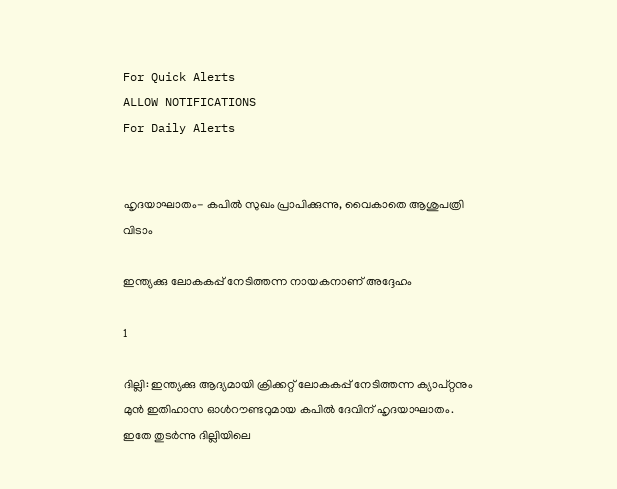For Quick Alerts
ALLOW NOTIFICATIONS
For Daily Alerts


ഹൃദയാഘാതം- കപില്‍ സുഖം പ്രാപിക്കുന്നു, വൈകാതെ ആശുപത്രി വിടാം

ഇന്ത്യക്കു ലോകകപ്പ് നേടിത്തന്ന നായകനാണ് അദ്ദേഹം

1

ദില്ലി: ഇന്ത്യക്കു ആദ്യമായി ക്രിക്കറ്റ് ലോകകപ്പ് നേടിത്തന്ന ക്യാപ്റ്റനും മുന്‍ ഇതിഹാസ ഓള്‍റൗണ്ടറുമായ കപില്‍ ദേവിന് ഹൃദയാഘാതം. ഇതേ തുടര്‍ന്നു ദില്ലിയിലെ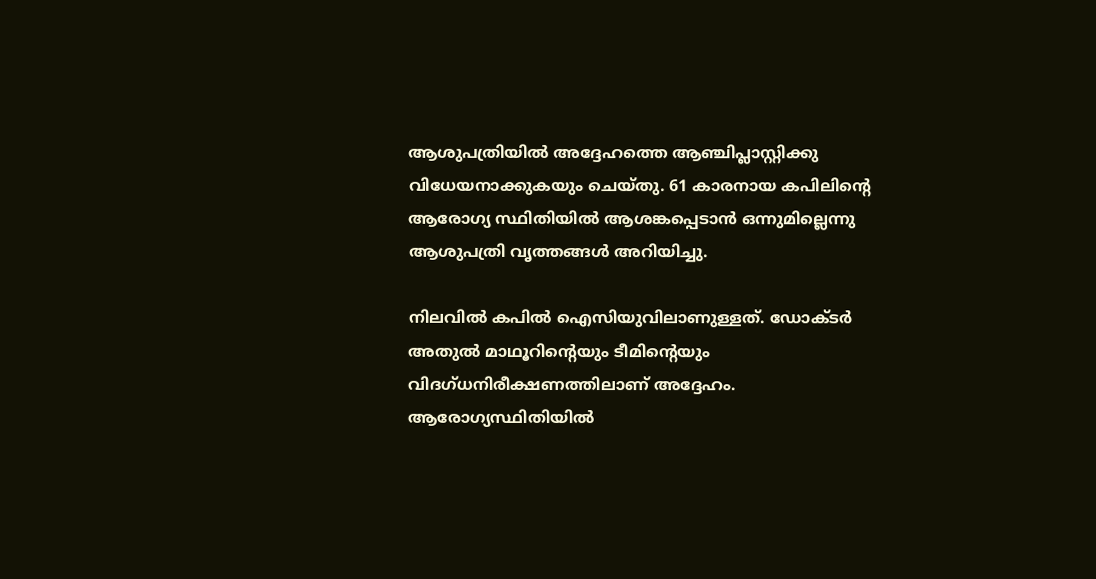ആശുപത്രിയില്‍ അദ്ദേഹത്തെ ആഞ്ചിപ്ലാസ്റ്റിക്കു വിധേയനാക്കുകയും ചെയ്തു. 61 കാരനായ കപിലിന്റെ ആരോഗ്യ സ്ഥിതിയില്‍ ആശങ്കപ്പെടാന്‍ ഒന്നുമില്ലെന്നു ആശുപത്രി വൃത്തങ്ങള്‍ അറിയിച്ചു.

നിലവില്‍ കപില്‍ ഐസിയുവിലാണുള്ളത്. ഡോക്ടര്‍ അതുല്‍ മാഥൂറിന്റെയും ടീമിന്റെയും വിദഗ്ധനിരീക്ഷണത്തിലാണ് അദ്ദേഹം. ആരോഗ്യസ്ഥിതിയില്‍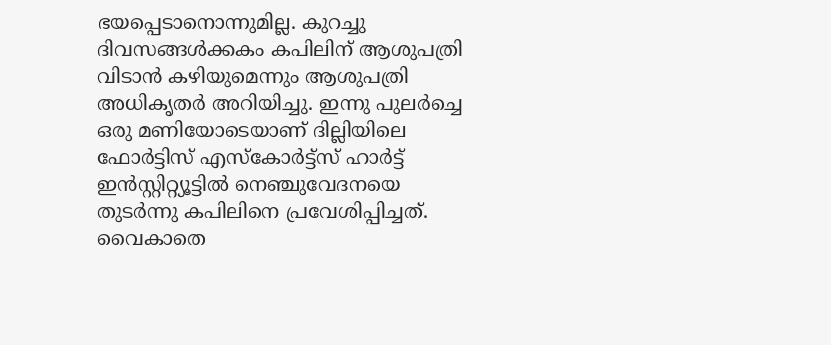ഭയപ്പെടാനൊന്നുമില്ല. കുറച്ചു ദിവസങ്ങള്‍ക്കകം കപിലിന് ആശുപത്രി വിടാന്‍ കഴിയുമെന്നും ആശുപത്രി അധികൃതര്‍ അറിയിച്ചു. ഇന്നു പുലര്‍ച്ചെ ഒരു മണിയോടെയാണ് ദില്ലിയിലെ ഫോര്‍ട്ടിസ് എസ്‌കോര്‍ട്ട്‌സ് ഹാര്‍ട്ട് ഇന്‍സ്റ്റിറ്റ്യൂട്ടില്‍ നെഞ്ചുവേദനയെ തുടര്‍ന്നു കപിലിനെ പ്രവേശിപ്പിച്ചത്. വൈകാതെ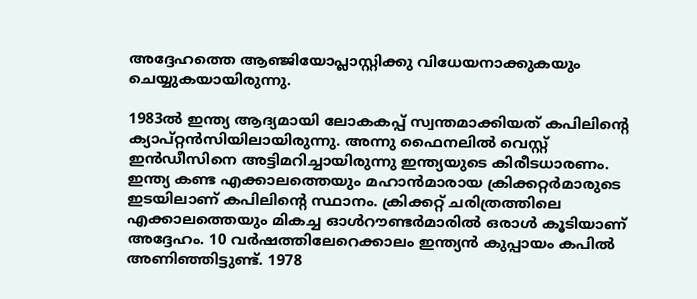അദ്ദേഹത്തെ ആഞ്ജിയോപ്ലാസ്റ്റിക്കു വിധേയനാക്കുകയും ചെയ്യുകയായിരുന്നു.

1983ല്‍ ഇന്ത്യ ആദ്യമായി ലോകകപ്പ് സ്വന്തമാക്കിയത് കപിലിന്റെ ക്യാപ്റ്റന്‍സിയിലായിരുന്നു. അന്നു ഫൈനലില്‍ വെസ്റ്റ് ഇന്‍ഡീസിനെ അട്ടിമറിച്ചായിരുന്നു ഇന്ത്യയുടെ കിരീടധാരണം. ഇന്ത്യ കണ്ട എക്കാലത്തെയും മഹാന്‍മാരായ ക്രിക്കറ്റര്‍മാരുടെ ഇടയിലാണ് കപിലിന്റെ സ്ഥാനം. ക്രിക്കറ്റ് ചരിത്രത്തിലെ എക്കാലത്തെയും മികച്ച ഓള്‍റൗണ്ടര്‍മാരില്‍ ഒരാള്‍ കൂടിയാണ് അദ്ദേഹം. 10 വര്‍ഷത്തിലേറെക്കാലം ഇന്ത്യന്‍ കുപ്പായം കപില്‍ അണിഞ്ഞിട്ടുണ്ട്. 1978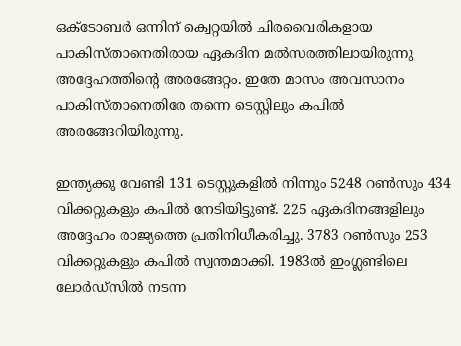ഒക്ടോബര്‍ ഒന്നിന് ക്വെറ്റയില്‍ ചിരവൈരികളായ പാകിസ്താനെതിരായ ഏകദിന മല്‍സരത്തിലായിരുന്നു അദ്ദേഹത്തിന്റെ അരങ്ങേറ്റം. ഇതേ മാസം അവസാനം പാകിസ്താനെതിരേ തന്നെ ടെസ്റ്റിലും കപില്‍ അരങ്ങേറിയിരുന്നു.

ഇന്ത്യക്കു വേണ്ടി 131 ടെസ്റ്റുകളില്‍ നിന്നും 5248 റണ്‍സും 434 വിക്കറ്റുകളും കപില്‍ നേടിയിട്ടുണ്ട്. 225 ഏകദിനങ്ങളിലും അദ്ദേഹം രാജ്യത്തെ പ്രതിനിധീകരിച്ചു. 3783 റണ്‍സും 253 വിക്കറ്റുകളും കപില്‍ സ്വന്തമാക്കി. 1983ല്‍ ഇംഗ്ലണ്ടിലെ ലോര്‍ഡ്‌സില്‍ നടന്ന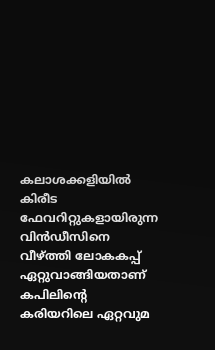കലാശക്കളിയില്‍ കിരീട ഫേവറിറ്റുകളായിരുന്ന വിന്‍ഡീസിനെ വീഴ്ത്തി ലോകകപ്പ് ഏറ്റുവാങ്ങിയതാണ് കപിലിന്റെ കരിയറിലെ ഏറ്റവുമ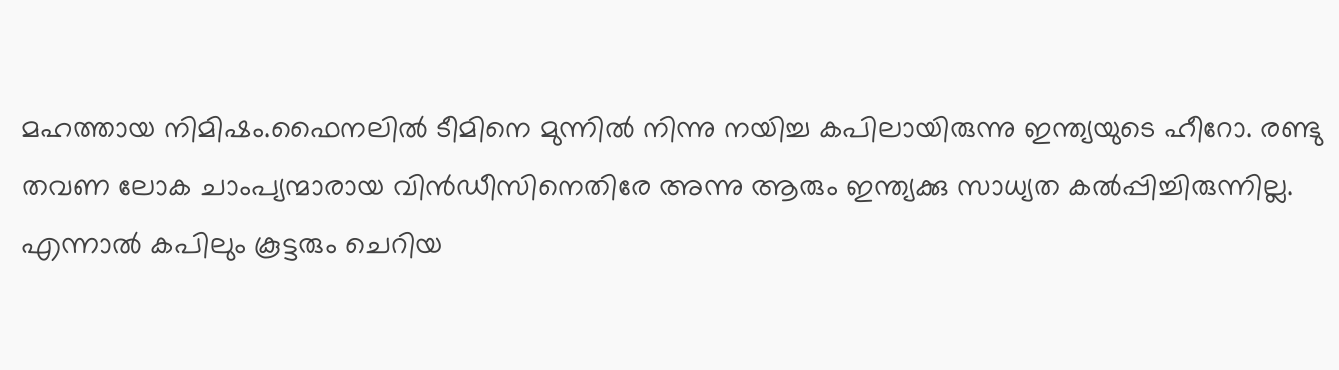മഹത്തായ നിമിഷം.ഫൈനലില്‍ ടീമിനെ മുന്നില്‍ നിന്നു നയിച്ച കപിലായിരുന്നു ഇന്ത്യയുടെ ഹീറോ. രണ്ടു തവണ ലോക ചാംപ്യന്മാരായ വിന്‍ഡീസിനെതിരേ അന്നു ആരും ഇന്ത്യക്കു സാധ്യത കല്‍പ്പിച്ചിരുന്നില്ല. എന്നാല്‍ കപിലും കൂട്ടരും ചെറിയ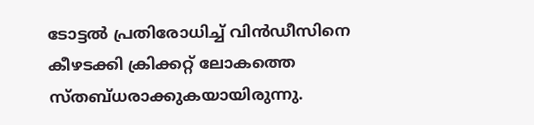ടോട്ടല്‍ പ്രതിരോധിച്ച് വിന്‍ഡീസിനെ കീഴടക്കി ക്രിക്കറ്റ് ലോകത്തെ സ്തബ്ധരാക്കുകയായിരുന്നു.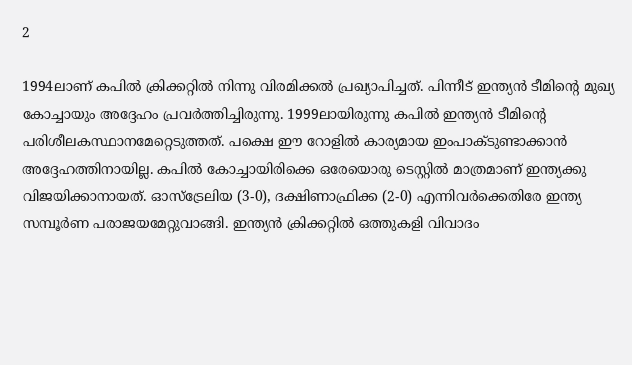2

1994ലാണ് കപില്‍ ക്രിക്കറ്റില്‍ നിന്നു വിരമിക്കല്‍ പ്രഖ്യാപിച്ചത്. പിന്നീട് ഇന്ത്യന്‍ ടീമിന്റെ മുഖ്യ കോച്ചായും അദ്ദേഹം പ്രവര്‍ത്തിച്ചിരുന്നു. 1999ലായിരുന്നു കപില്‍ ഇന്ത്യന്‍ ടീമിന്റെ പരിശീലകസ്ഥാനമേറ്റെടുത്തത്. പക്ഷെ ഈ റോളില്‍ കാര്യമായ ഇംപാക്ടുണ്ടാക്കാന്‍ അദ്ദേഹത്തിനായില്ല. കപില്‍ കോച്ചായിരിക്കെ ഒരേയൊരു ടെസ്റ്റില്‍ മാത്രമാണ് ഇന്ത്യക്കു വിജയിക്കാനായത്. ഓസ്‌ട്രേലിയ (3-0), ദക്ഷിണാഫ്രിക്ക (2-0) എന്നിവര്‍ക്കെതിരേ ഇന്ത്യ സമ്പൂര്‍ണ പരാജയമേറ്റുവാങ്ങി. ഇന്ത്യന്‍ ക്രിക്കറ്റില്‍ ഒത്തുകളി വിവാദം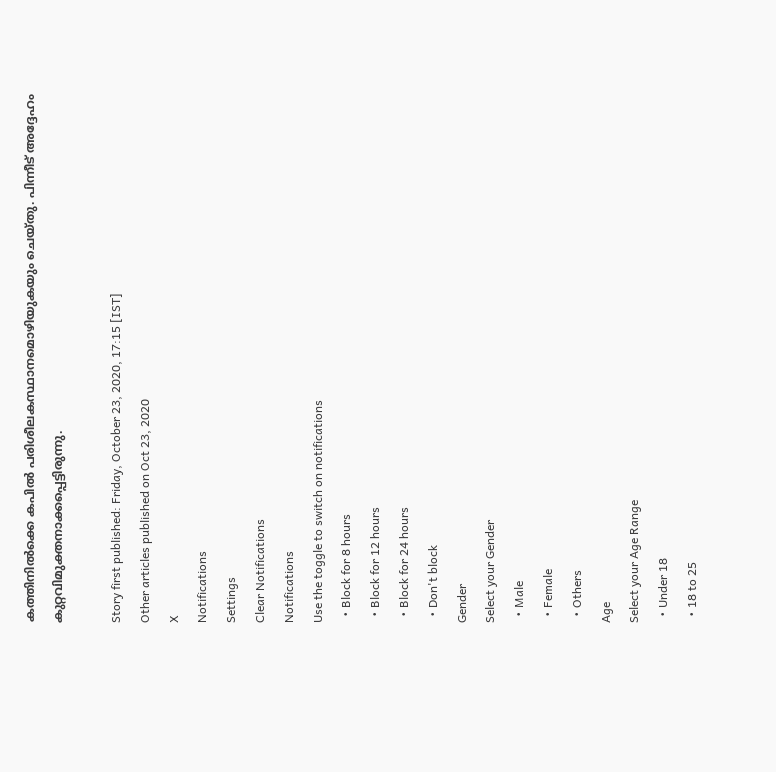കത്തിനില്‍ക്കെ കപില്‍ പരിശീലകസ്ഥാനമൊഴിയുകയും ചെയ്തു. പിന്നീട് അദ്ദേഹം കുറ്റവിമുക്തനാക്കപ്പെട്ടിരുന്നു.

Story first published: Friday, October 23, 2020, 17:15 [IST]
Other articles published on Oct 23, 2020
X
Notifications
Settings
Clear Notifications
Notifications
Use the toggle to switch on notifications
  • Block for 8 hours
  • Block for 12 hours
  • Block for 24 hours
  • Don't block
Gender
Select your Gender
  • Male
  • Female
  • Others
Age
Select your Age Range
  • Under 18
  • 18 to 25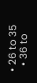• 26 to 35
  • 36 to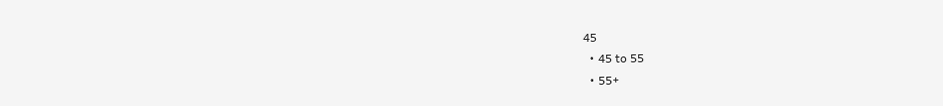45
  • 45 to 55
  • 55+